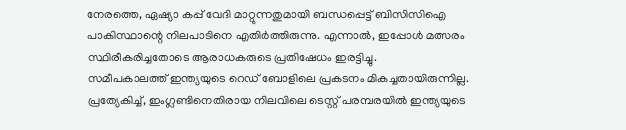നേരത്തെ, ഏഷ്യാ കപ്പ് വേദി മാറ്റുന്നതുമായി ബന്ധപ്പെട്ട് ബിസിസിഐ പാകിസ്ഥാന്റെ നിലപാടിനെ എതിർത്തിരുന്നു. എന്നാൽ, ഇപ്പോൾ മത്സരം സ്ഥിരീകരിച്ചതോടെ ആരാധകരുടെ പ്രതിഷേധം ഇരട്ടിച്ചു.
സമീപകാലത്ത് ഇന്ത്യയുടെ റെഡ് ബോളിലെ പ്രകടനം മികച്ചതായിരുന്നില്ല. പ്രത്യേകിച്ച്, ഇംഗ്ലണ്ടിനെതിരായ നിലവിലെ ടെസ്റ്റ് പരമ്പരയിൽ ഇന്ത്യയുടെ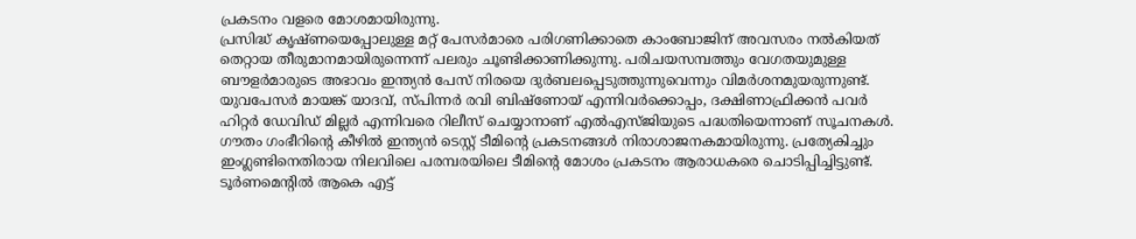പ്രകടനം വളരെ മോശമായിരുന്നു.
പ്രസിദ്ധ് കൃഷ്ണയെപ്പോലുള്ള മറ്റ് പേസർമാരെ പരിഗണിക്കാതെ കാംബോജിന് അവസരം നൽകിയത് തെറ്റായ തീരുമാനമായിരുന്നെന്ന് പലരും ചൂണ്ടിക്കാണിക്കുന്നു. പരിചയസമ്പത്തും വേഗതയുമുള്ള ബൗളർമാരുടെ അഭാവം ഇന്ത്യൻ പേസ് നിരയെ ദുർബലപ്പെടുത്തുന്നുവെന്നും വിമർശനമുയരുന്നുണ്ട്.
യുവപേസർ മായങ്ക് യാദവ്, സ്പിന്നർ രവി ബിഷ്ണോയ് എന്നിവർക്കൊപ്പം, ദക്ഷിണാഫ്രിക്കൻ പവർ ഹിറ്റർ ഡേവിഡ് മില്ലർ എന്നിവരെ റിലീസ് ചെയ്യാനാണ് എൽഎസ്ജിയുടെ പദ്ധതിയെന്നാണ് സൂചനകൾ.
ഗൗതം ഗംഭീറിന്റെ കീഴിൽ ഇന്ത്യൻ ടെസ്റ്റ് ടീമിന്റെ പ്രകടനങ്ങൾ നിരാശാജനകമായിരുന്നു. പ്രത്യേകിച്ചും ഇംഗ്ലണ്ടിനെതിരായ നിലവിലെ പരമ്പരയിലെ ടീമിന്റെ മോശം പ്രകടനം ആരാധകരെ ചൊടിപ്പിച്ചിട്ടുണ്ട്.
ടൂർണമെന്റിൽ ആകെ എട്ട്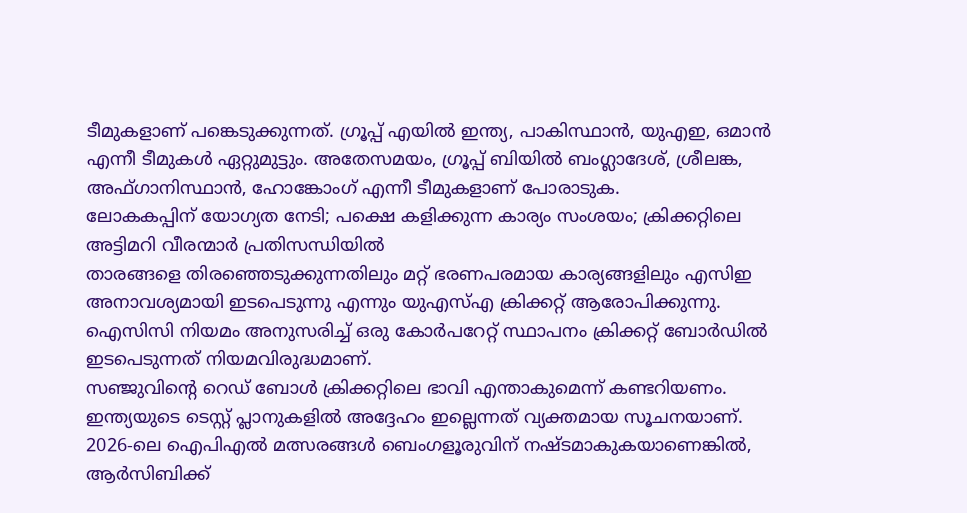ടീമുകളാണ് പങ്കെടുക്കുന്നത്. ഗ്രൂപ്പ് എയിൽ ഇന്ത്യ, പാകിസ്ഥാൻ, യുഎഇ, ഒമാൻ എന്നീ ടീമുകൾ ഏറ്റുമുട്ടും. അതേസമയം, ഗ്രൂപ്പ് ബിയിൽ ബംഗ്ലാദേശ്, ശ്രീലങ്ക, അഫ്ഗാനിസ്ഥാൻ, ഹോങ്കോംഗ് എന്നീ ടീമുകളാണ് പോരാടുക.
ലോകകപ്പിന് യോഗ്യത നേടി; പക്ഷെ കളിക്കുന്ന കാര്യം സംശയം; ക്രിക്കറ്റിലെ അട്ടിമറി വീരന്മാർ പ്രതിസന്ധിയിൽ
താരങ്ങളെ തിരഞ്ഞെടുക്കുന്നതിലും മറ്റ് ഭരണപരമായ കാര്യങ്ങളിലും എസിഇ അനാവശ്യമായി ഇടപെടുന്നു എന്നും യുഎസ്എ ക്രിക്കറ്റ് ആരോപിക്കുന്നു. ഐസിസി നിയമം അനുസരിച്ച് ഒരു കോർപറേറ്റ് സ്ഥാപനം ക്രിക്കറ്റ് ബോർഡിൽ ഇടപെടുന്നത് നിയമവിരുദ്ധമാണ്.
സഞ്ജുവിന്റെ റെഡ് ബോൾ ക്രിക്കറ്റിലെ ഭാവി എന്താകുമെന്ന് കണ്ടറിയണം. ഇന്ത്യയുടെ ടെസ്റ്റ് പ്ലാനുകളിൽ അദ്ദേഹം ഇല്ലെന്നത് വ്യക്തമായ സൂചനയാണ്.
2026-ലെ ഐപിഎൽ മത്സരങ്ങൾ ബെംഗളൂരുവിന് നഷ്ടമാകുകയാണെങ്കിൽ, ആർസിബിക്ക്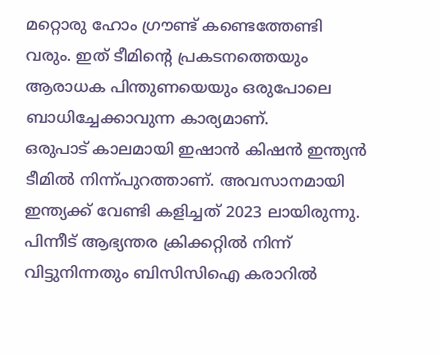മറ്റൊരു ഹോം ഗ്രൗണ്ട് കണ്ടെത്തേണ്ടി വരും. ഇത് ടീമിന്റെ പ്രകടനത്തെയും ആരാധക പിന്തുണയെയും ഒരുപോലെ ബാധിച്ചേക്കാവുന്ന കാര്യമാണ്.
ഒരുപാട് കാലമായി ഇഷാൻ കിഷൻ ഇന്ത്യൻ ടീമിൽ നിന്ന്പുറത്താണ്. അവസാനമായി ഇന്ത്യക്ക് വേണ്ടി കളിച്ചത് 2023 ലായിരുന്നു. പിന്നീട് ആഭ്യന്തര ക്രിക്കറ്റിൽ നിന്ന് വിട്ടുനിന്നതും ബിസിസിഐ കരാറിൽ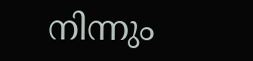നിന്നും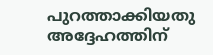പുറത്താക്കിയതു അദ്ദേഹത്തിന്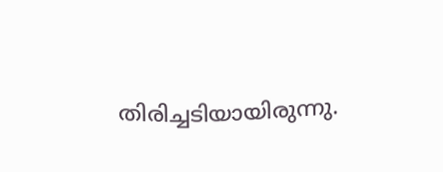തിരിച്ചടിയായിരുന്നു.